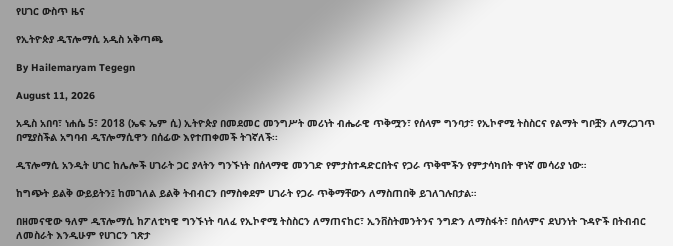የሀገር ውስጥ ዜና

የኢትዮጵያ ዲፕሎማሲ አዲስ አቅጣጫ

By Hailemaryam Tegegn

August 11, 2026

አዲስ አበባ፣ ነሐሴ 5፣ 2018 (ኤፍ ኤም ሲ) ኢትዮጵያ በመደመር መንግሥት መሪነት ብሔራዊ ጥቅሟን፣ የሰላም ግንባታ፣ የኢኮኖሚ ትስስርና የልማት ግቦቿን ለማረጋገጥ በሚያስችል አግባብ ዲፕሎማሲዋን በሰፊው እየተጠቀመች ትገኛለች፡፡

ዲፕሎማሲ አንዲት ሀገር ከሌሎች ሀገራት ጋር ያላትን ግንኙነት በሰላማዊ መንገድ የምታስተዳድርበትና የጋራ ጥቅሞችን የምታሳካበት ዋነኛ መሳሪያ ነው።

ከግጭት ይልቅ ውይይትን፤ ከመገለል ይልቅ ትብብርን በማስቀደም ሀገራት የጋራ ጥቅማቸውን ለማስጠበቅ ይገለገሉበታል።

በዘመናዊው ዓለም ዲፕሎማሲ ከፖለቲካዊ ግንኙነት ባለፈ የኢኮኖሚ ትስስርን ለማጠናከር፣ ኢንቨስትመንትንና ንግድን ለማስፋት፣ በሰላምና ደህንነት ጉዳዮች በትብብር ለመስራት እንዲሁም የሀገርን ገጽታ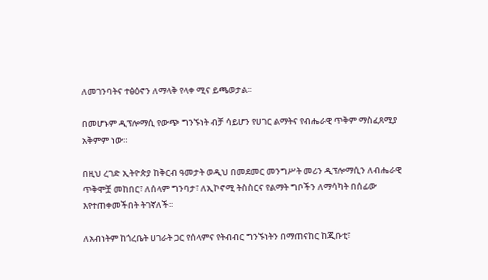ለመገንባትና ተፅዕኖን ለማላቅ የላቀ ሚና ይጫወታል፡፡

በመሆኑም ዲፕሎማሲ የውጭ ግንኙነት ብቻ ሳይሆን የሀገር ልማትና የብሔራዊ ጥቅም ማስፈጸሚያ አቅምም ነው።

በዚህ ረገድ ኢትዮጵያ ከቅርብ ዓመታት ወዲህ በመደመር መንግሥት መሪን ዲፕሎማሲን ለብሔራዊ ጥቅሞቿ መከበር፣ ለሰላም ግንባታ፣ ለኢኮኖሚ ትስስርና የልማት ግቦችን ለማሳካት በሰፊው እየተጠቀመችበት ትገኛለች፡፡

ለአብነትም ከጎረቤት ሀገራት ጋር የሰላምና የትብብር ግንኙነትን በማጠናከር ከጂቡቲ፣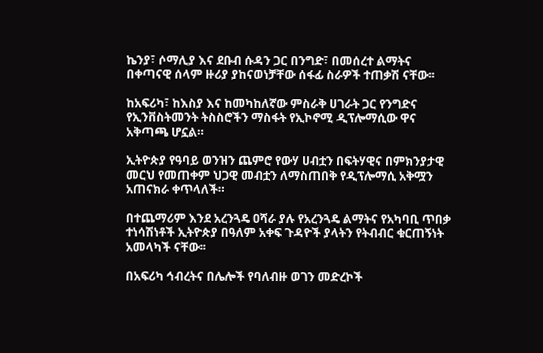ኬንያ፣ ሶማሊያ እና ደቡብ ሱዳን ጋር በንግድ፣ በመሰረተ ልማትና በቀጣናዊ ሰላም ዙሪያ ያከናወነቻቸው ሰፋፊ ስራዎች ተጠቃሽ ናቸው፡፡

ከአፍሪካ፣ ከእስያ እና ከመካከለኛው ምስራቅ ሀገራት ጋር የንግድና የኢንቨስትመንት ትስስሮችን ማስፋት የኢኮኖሚ ዲፕሎማሲው ዋና አቅጣጫ ሆኗል።

ኢትዮጵያ የዓባይ ወንዝን ጨምሮ የውሃ ሀብቷን በፍትሃዊና በምክንያታዊ መርህ የመጠቀም ህጋዊ መብቷን ለማስጠበቅ የዲፕሎማሲ አቅሟን አጠናክራ ቀጥላለች።

በተጨማሪም እንደ አረንጓዴ ዐሻራ ያሉ የአረንጓዴ ልማትና የአካባቢ ጥበቃ ተነሳሽነቶች ኢትዮጵያ በዓለም አቀፍ ጉዳዮች ያላትን የትብብር ቁርጠኝነት አመላካች ናቸው፡፡

በአፍሪካ ኅብረትና በሌሎች የባለብዙ ወገን መድረኮች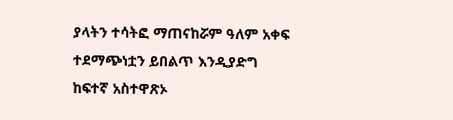ያላትን ተሳትፎ ማጠናከሯም ዓለም አቀፍ ተደማጭነቷን ይበልጥ እንዲያድግ ከፍተኛ አስተዋጽኦ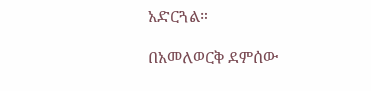አድርጓል።

በአመለወርቅ ደምሰው